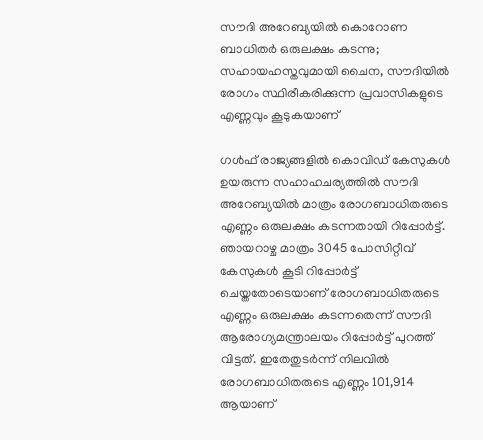സൗദി അറേബ്യയിൽ കൊറോണ ബാധിതർ ഒരുലക്ഷം കടന്നു; സഹായഹസ്തവുമായി ചൈന, സൗദിയിൽ രോഗം സ്ഥിരീകരിക്കുന്ന പ്രവാസികളുടെ എണ്ണവും കൂടുകയാണ്

ഗൾഫ് രാജ്യങ്ങളിൽ കൊവിഡ് കേസുകൾ ഉയരുന്ന സഹാഹചര്യത്തിൽ സൗദി അറേബ്യയിൽ മാത്രം രോഗബാധിതരുടെ എണ്ണം ഒരുലക്ഷം കടന്നതായി റിപ്പോർട്ട്. ഞായറാഴ്ച മാത്രം 3045 പോസിറ്റീവ് കേസുകൾ കൂടി റിപ്പോർട്ട് ചെയ്തതോടെയാണ് രോഗബാധിതരുടെ എണ്ണം ഒരുലക്ഷം കടന്നതെന്ന് സൗദി ആരോഗ്യമന്ത്രാലയം റിപ്പോർട്ട് പുറത്ത് വിട്ടത്. ഇതേതുടർന്ന് നിലവിൽ രോഗബാധിതരുടെ എണ്ണം 101,914 ആയാണ്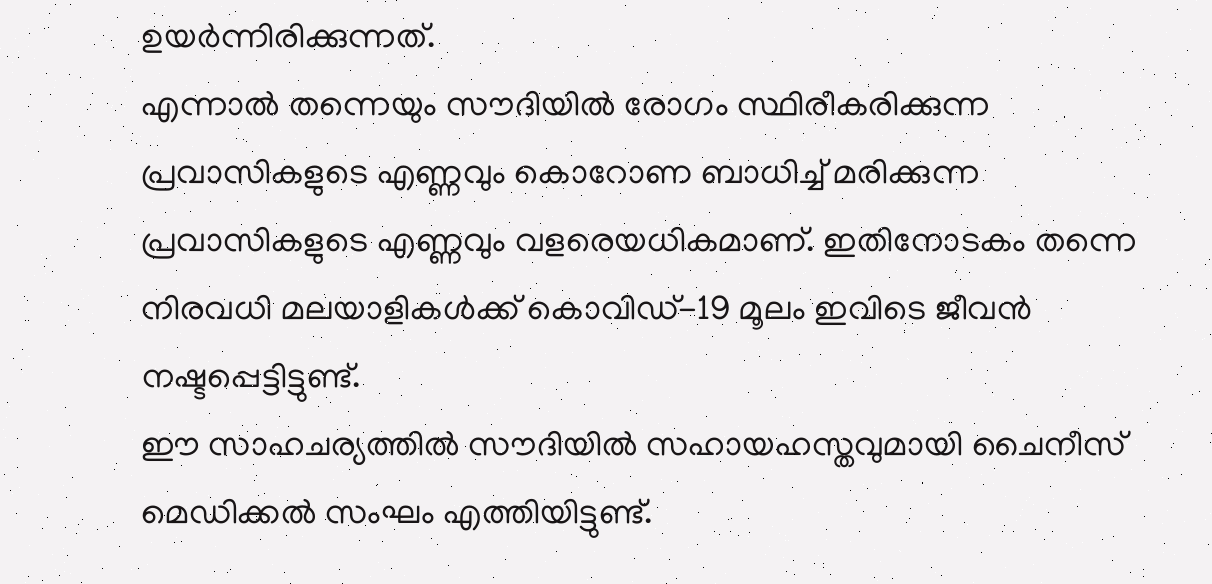ഉയർന്നിരിക്കുന്നത്.
എന്നാൽ തന്നെയും സൗദിയിൽ രോഗം സ്ഥിരീകരിക്കുന്ന പ്രവാസികളുടെ എണ്ണവും കൊറോണ ബാധിച്ച് മരിക്കുന്ന പ്രവാസികളുടെ എണ്ണവും വളരെയധികമാണ്. ഇതിനോടകം തന്നെ നിരവധി മലയാളികൾക്ക് കൊവിഡ്-19 മൂലം ഇവിടെ ജീവൻ നഷ്ടപ്പെട്ടിട്ടുണ്ട്.
ഈ സാഹചര്യത്തിൽ സൗദിയിൽ സഹായഹസ്തവുമായി ചൈനീസ് മെഡിക്കൽ സംഘം എത്തിയിട്ടുണ്ട്.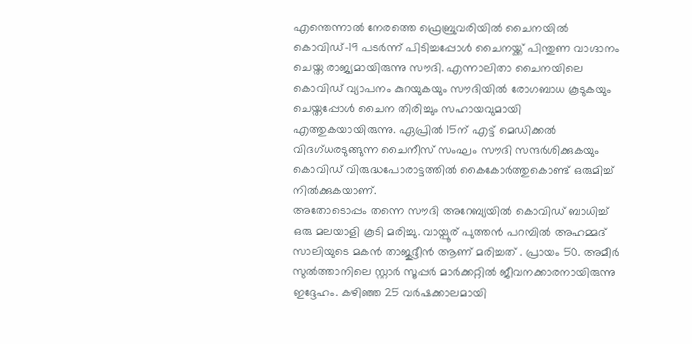എന്തെന്നാൽ നേരത്തെ ഫ്രെബ്രുവരിയിൽ ചൈനയിൽ കൊവിഡ്-19 പടർന്ന് പിടിച്ചപ്പോൾ ചൈനയ്ക്ക് പിന്തുണ വാഗ്ദാനം ചെയ്ത രാജ്യമായിരുന്നു സൗദി. എന്നാലിതാ ചൈനയിലെ കൊവിഡ് വ്യാപനം കുറയുകയും സൗദിയിൽ രോഗബാധ കൂടുകയും ചെയ്തപ്പോൾ ചൈന തിരിച്ചും സഹായവുമായി എത്തുകയായിരുന്നു. ഏപ്രിൽ 15ന് എട്ട് മെഡിക്കൽ വിദഗ്ധരടുങ്ങുന്ന ചൈനീസ് സംഘം സൗദി സന്ദർശിക്കുകയും കൊവിഡ് വിരുദ്ധപോരാട്ടത്തിൽ കൈകോർത്തുകൊണ്ട് ഒരുമിച്ച് നിൽക്കുകയാണ്.
അതോടൊപ്പം തന്നെ സൗദി അറേബ്യയിൽ കൊവിഡ് ബാധിച്ച് ഒരു മലയാളി കൂടി മരിച്ചു. വായ്പൂര് പുത്തൻ പറമ്പിൽ അഹമ്മദ് സാലിയുടെ മകൻ താജുദ്ദീൻ ആണ് മരിച്ചത് . പ്രായം 50. അമീർ സുൽത്താനിലെ സ്റ്റാർ സൂപ്പർ മാർക്കറ്റിൽ ജീവനക്കാരനായിരുന്നു ഇദ്ദേഹം. കഴിഞ്ഞ 25 വർഷക്കാലമായി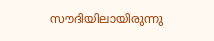സൗദിയിലായിരുന്നു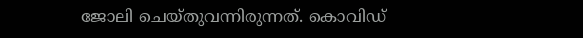ജോലി ചെയ്തുവന്നിരുന്നത്. കൊവിഡ്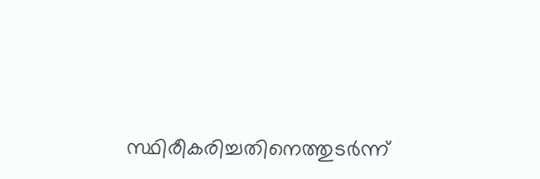സ്ഥിരീകരിച്ചതിനെത്തുടർന്ന്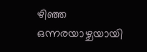ഴിഞ്ഞ ഒന്നരയാഴ്ചയായി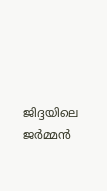ജിദ്ദയിലെ ജർമ്മൻ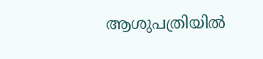ആശുപത്രിയിൽ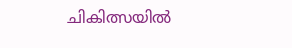ചികിത്സയിൽ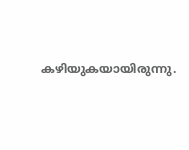കഴിയുകയായിരുന്നു.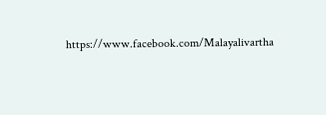https://www.facebook.com/Malayalivartha